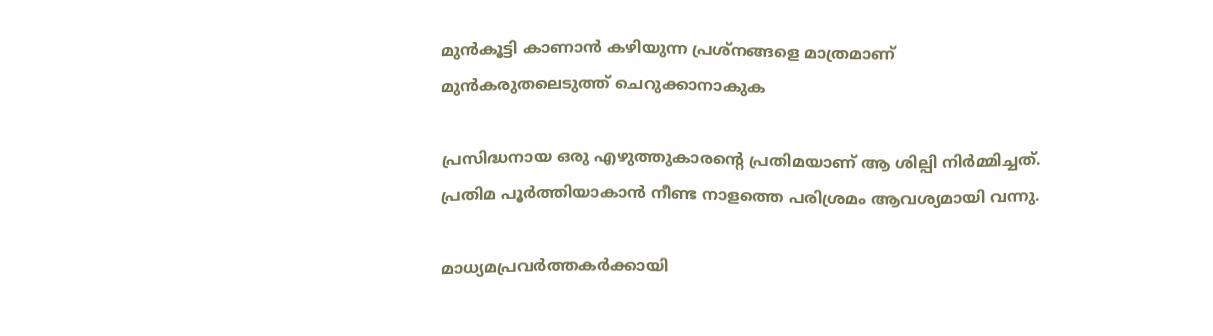മുന്‍കൂട്ടി കാണാന്‍ കഴിയുന്ന പ്രശ്‌നങ്ങളെ മാത്രമാണ് മുന്‍കരുതലെടുത്ത് ചെറുക്കാനാകുക

പ്രസിദ്ധനായ ഒരു എഴുത്തുകാരന്റെ പ്രതിമയാണ് ആ ശില്പി നിര്‍മ്മിച്ചത്. പ്രതിമ പൂര്‍ത്തിയാകാന്‍ നീണ്ട നാളത്തെ പരിശ്രമം ആവശ്യമായി വന്നു.

മാധ്യമപ്രവര്‍ത്തകര്‍ക്കായി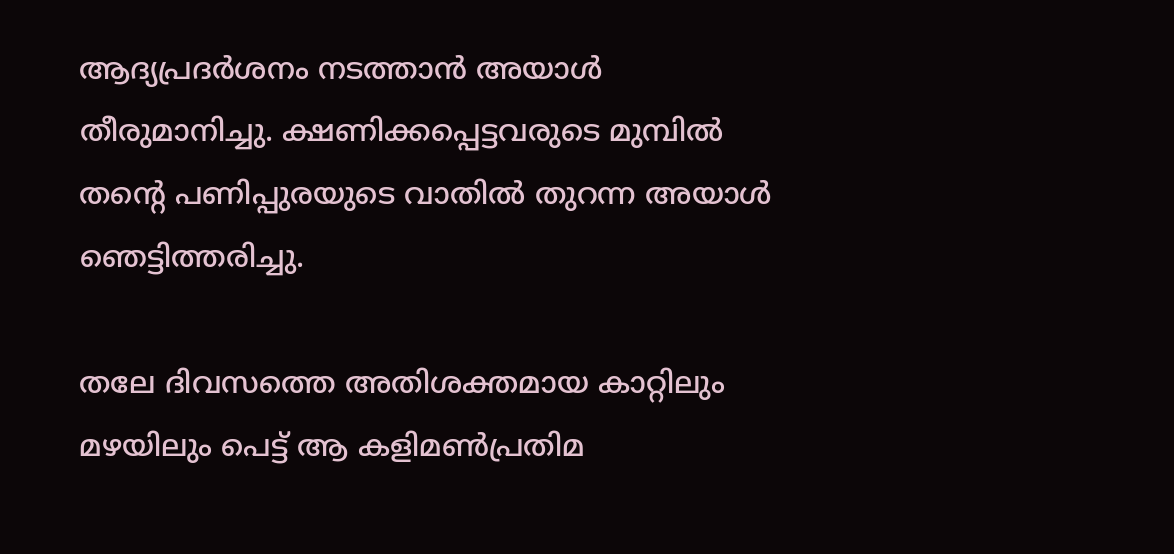ആദ്യപ്രദര്‍ശനം നടത്താന്‍ അയാള്‍ തീരുമാനിച്ചു. ക്ഷണിക്കപ്പെട്ടവരുടെ മുമ്പില്‍ തന്റെ പണിപ്പുരയുടെ വാതില്‍ തുറന്ന അയാള്‍ ഞെട്ടിത്തരിച്ചു.

തലേ ദിവസത്തെ അതിശക്തമായ കാറ്റിലും മഴയിലും പെട്ട് ആ കളിമണ്‍പ്രതിമ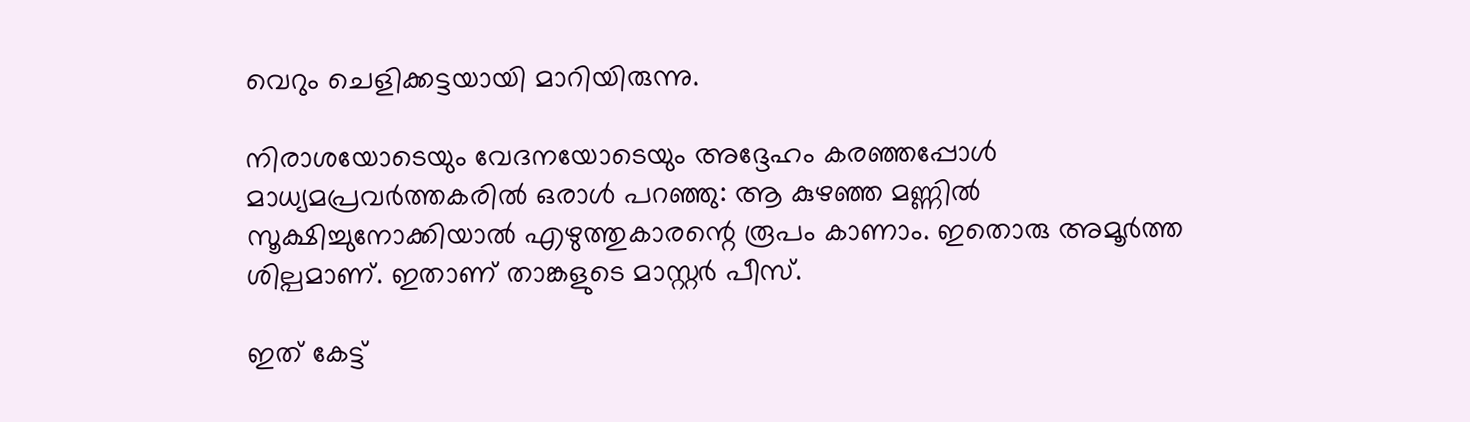വെറും ചെളിക്കട്ടയായി മാറിയിരുന്നു.

നിരാശയോടെയും വേദനയോടെയും അദ്ദേഹം കരഞ്ഞപ്പോള്‍ മാധ്യമപ്രവര്‍ത്തകരില്‍ ഒരാള്‍ പറഞ്ഞു: ആ കുഴഞ്ഞ മണ്ണില്‍ സൂക്ഷിച്ചുനോക്കിയാല്‍ എഴുത്തുകാരന്റെ രൂപം കാണാം. ഇതൊരു അമൂര്‍ത്ത ശില്പമാണ്. ഇതാണ് താങ്കളുടെ മാസ്റ്റര്‍ പീസ്.

ഇത് കേട്ട്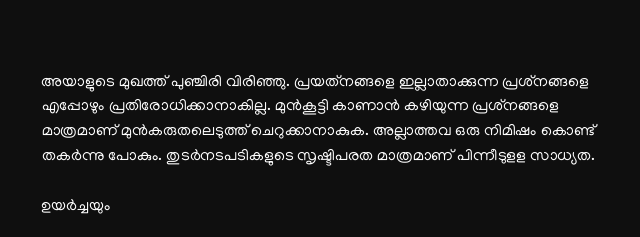അയാളുടെ മുഖത്ത് പുഞ്ചിരി വിരിഞ്ഞു. പ്രയത്‌നങ്ങളെ ഇല്ലാതാക്കുന്ന പ്രശ്‌നങ്ങളെ എപ്പോഴും പ്രതിരോധിക്കാനാകില്ല. മുന്‍കൂട്ടി കാണാന്‍ കഴിയുന്ന പ്രശ്‌നങ്ങളെ മാത്രമാണ് മുന്‍കരുതലെടുത്ത് ചെറുക്കാനാകുക. അല്ലാത്തവ ഒരു നിമിഷം കൊണ്ട് തകര്‍ന്നു പോകും. തുടര്‍നടപടികളുടെ സൃഷ്ടിപരത മാത്രമാണ് പിന്നീടുളള സാധ്യത.

ഉയര്‍ച്ചയും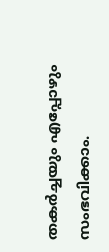തകര്‍ച്ചയും എപ്പോഴും സംഭവിക്കാം.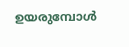ഉയരുമ്പോള്‍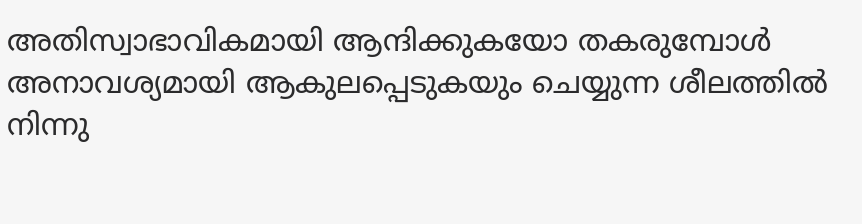അതിസ്വാഭാവികമായി ആന്ദിക്കുകയോ തകരുമ്പോള്‍ അനാവശ്യമായി ആകുലപ്പെടുകയും ചെയ്യുന്ന ശീലത്തില്‍ നിന്നു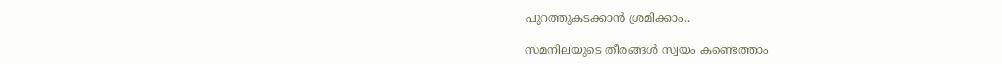പുറത്തുകടക്കാന്‍ ശ്രമിക്കാം..

സമനിലയുടെ തീരങ്ങള്‍ സ്വയം കണ്ടെത്താം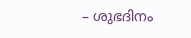– ശുഭദിനം